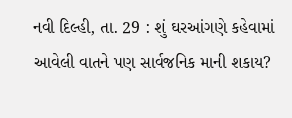નવી દિલ્હી, તા. 29 : શું ઘરઆંગણે કહેવામાં આવેલી વાતને પણ સાર્વજનિક માની શકાય?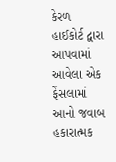કેરળ હાઈકોર્ટ દ્વારા આપવામાં આવેલા એક ફેંસલામાં આનો જવાબ હકારાત્મક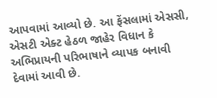આપવામાં આવ્યો છે. આ ફેંસલામાં એસસી, એસટી એક્ટ હેઠળ જાહેર વિધાન કે અભિપ્રાયની પરિભાષાને વ્યાપક બનાવી દેવામાં આવી છે.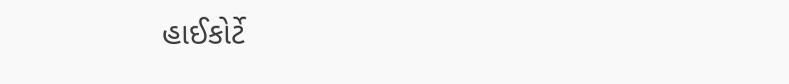હાઈકોર્ટે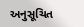અનુસૂચિત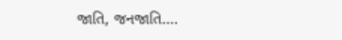જાતિ, જનજાતિ....